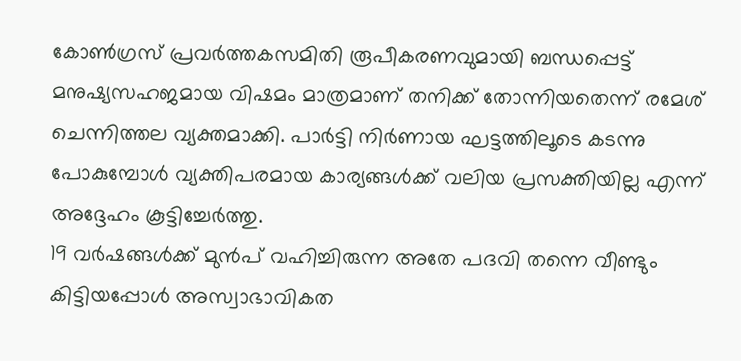കോൺഗ്രസ് പ്രവർത്തകസമിതി രൂപീകരണവുമായി ബന്ധപ്പെട്ട് മനുഷ്യസഹജമായ വിഷമം മാത്രമാണ് തനിക്ക് തോന്നിയതെന്ന് രമേശ് ചെന്നിത്തല വ്യക്തമാക്കി. പാർട്ടി നിർണായ ഘട്ടത്തിലൂടെ കടന്നു പോകുമ്പോൾ വ്യക്തിപരമായ കാര്യങ്ങൾക്ക് വലിയ പ്രസക്തിയില്ല എന്ന് അദ്ദേഹം കൂട്ടിച്ചേർത്തു.
19 വർഷങ്ങൾക്ക് മുൻപ് വഹിച്ചിരുന്ന അതേ പദവി തന്നെ വീണ്ടും കിട്ടിയപ്പോൾ അസ്വാഭാവികത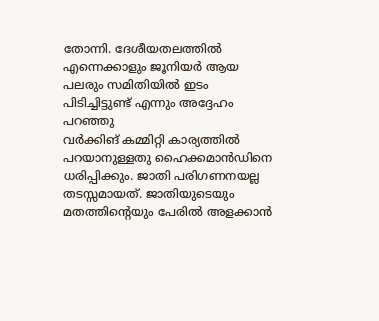തോന്നി. ദേശീയതലത്തിൽ എന്നെക്കാളും ജൂനിയർ ആയ പലരും സമിതിയിൽ ഇടം പിടിച്ചിട്ടുണ്ട് എന്നും അദ്ദേഹം പറഞ്ഞു
വർക്കിങ് കമ്മിറ്റി കാര്യത്തിൽ പറയാനുള്ളതു ഹൈക്കമാൻഡിനെ ധരിപ്പിക്കും. ജാതി പരിഗണനയല്ല തടസ്സമായത്. ജാതിയുടെയും മതത്തിന്റെയും പേരിൽ അളക്കാൻ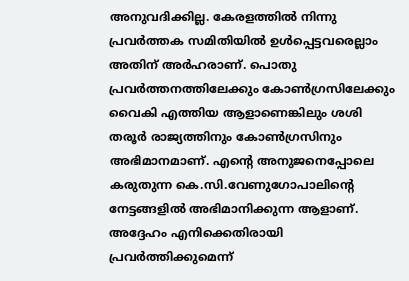അനുവദിക്കില്ല. കേരളത്തിൽ നിന്നു പ്രവർത്തക സമിതിയിൽ ഉൾപ്പെട്ടവരെല്ലാം അതിന് അർഹരാണ്. പൊതു പ്രവർത്തനത്തിലേക്കും കോൺഗ്രസിലേക്കും വൈകി എത്തിയ ആളാണെങ്കിലും ശശി തരൂർ രാജ്യത്തിനും കോൺഗ്രസിനും അഭിമാനമാണ്. എന്റെ അനുജനെപ്പോലെ കരുതുന്ന കെ.സി.വേണുഗോപാലിന്റെ നേട്ടങ്ങളിൽ അഭിമാനിക്കുന്ന ആളാണ്. അദ്ദേഹം എനിക്കെതിരായി പ്രവർത്തിക്കുമെന്ന്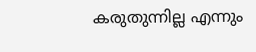കരുതുന്നില്ല എന്നും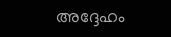അദ്ദേഹം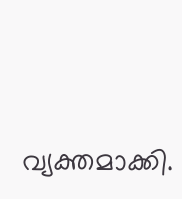വ്യക്തമാക്കി.